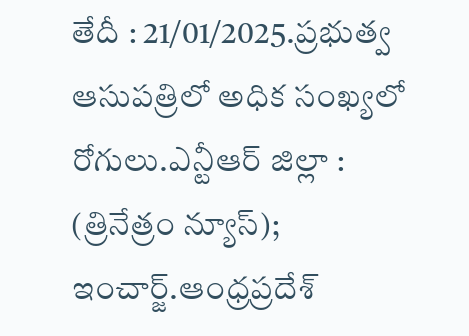తేదీ : 21/01/2025.ప్రభుత్వ ఆసుపత్రిలో అధిక సంఖ్యలో రోగులు.ఎన్టీఆర్ జిల్లా : (త్రినేత్రం న్యూస్); ఇంచార్జ్.ఆంధ్రప్రదేశ్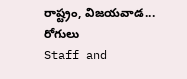రాష్ట్రం, విజయవాడ...
రోగులు
Staff and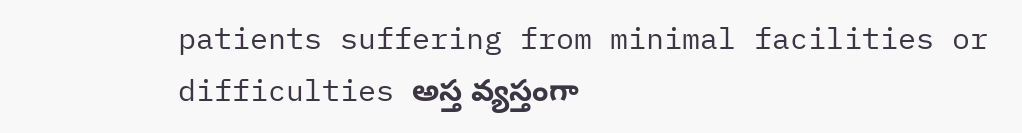patients suffering from minimal facilities or difficulties అస్త వ్యస్తంగా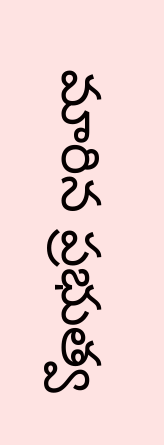మారిన ప్రభుత్వ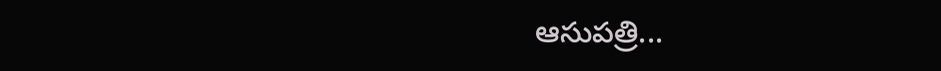ఆసుపత్రి...